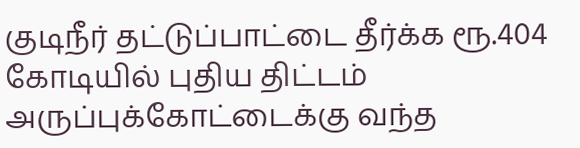குடிநீர் தட்டுப்பாட்டை தீர்க்க ரூ.404 கோடியில் புதிய திட்டம்
அருப்புக்கோட்டைக்கு வந்த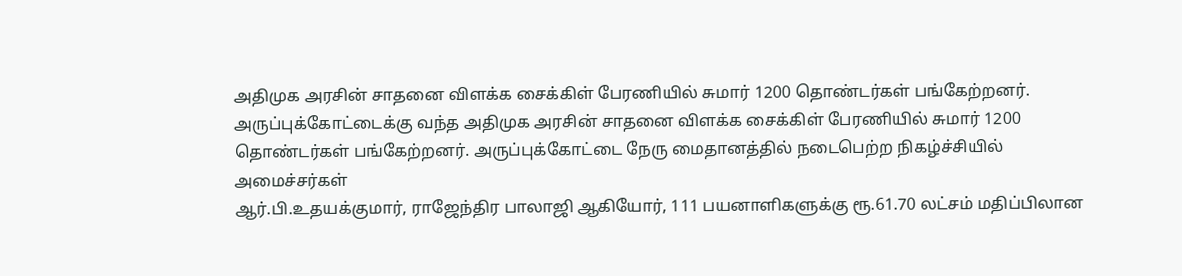அதிமுக அரசின் சாதனை விளக்க சைக்கிள் பேரணியில் சுமார் 1200 தொண்டர்கள் பங்கேற்றனர்.
அருப்புக்கோட்டைக்கு வந்த அதிமுக அரசின் சாதனை விளக்க சைக்கிள் பேரணியில் சுமார் 1200 தொண்டர்கள் பங்கேற்றனர். அருப்புக்கோட்டை நேரு மைதானத்தில் நடைபெற்ற நிகழ்ச்சியில் அமைச்சர்கள்
ஆர்.பி.உதயக்குமார், ராஜேந்திர பாலாஜி ஆகியோர், 111 பயனாளிகளுக்கு ரூ.61.70 லட்சம் மதிப்பிலான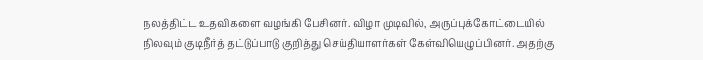நலத்திட்ட உதவிகளை வழங்கி பேசினர். விழா முடிவில், அருப்புக்கோட்டையில் நிலவும் குடிநீர்த் தட்டுப்பாடு குறித்து செய்தியாளர்கள் கேள்வியெழுப்பினர். அதற்கு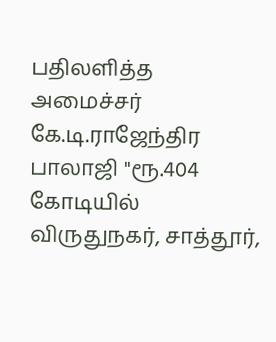பதிலளித்த அமைச்சர் கே.டி.ராஜேந்திர பாலாஜி "ரூ.404 கோடியில் விருதுநகர், சாத்தூர்,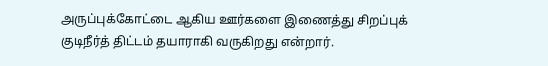அருப்புக்கோட்டை ஆகிய ஊர்களை இணைத்து சிறப்புக் குடிநீர்த் திட்டம் தயாராகி வருகிறது என்றார்.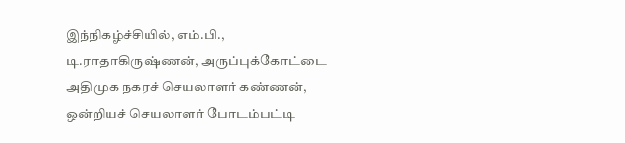இந்நிகழ்ச்சியில், எம்.பி., டி.ராதாகிருஷ்ணன், அருப்புக்கோட்டை அதிமுக நகரச் செயலாளர் கண்ணன், ஒன்றியச் செயலாளர் போடம்பட்டி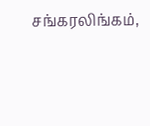சங்கரலிங்கம்,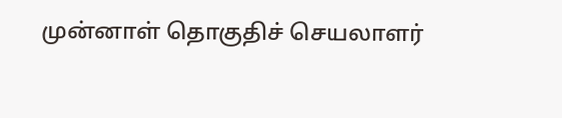முன்னாள் தொகுதிச் செயலாளர்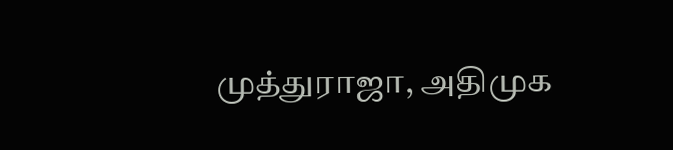முத்துராஜா, அதிமுக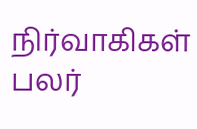நிர்வாகிகள் பலர்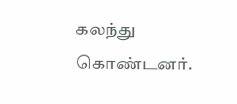கலந்து கொண்டனர்.